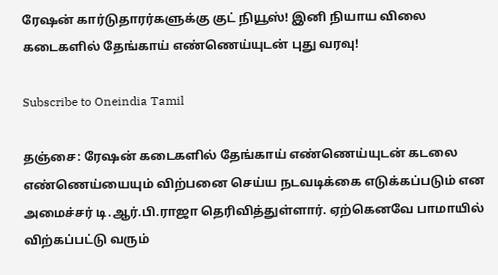ரேஷன் கார்டுதாரர்களுக்கு குட் நியூஸ்! இனி நியாய விலை கடைகளில் தேங்காய் எண்ணெய்யுடன் புது வரவு!

Subscribe to Oneindia Tamil

தஞ்சை: ரேஷன் கடைகளில் தேங்காய் எண்ணெய்யுடன் கடலை எண்ணெய்யையும் விற்பனை செய்ய நடவடிக்கை எடுக்கப்படும் என அமைச்சர் டி.ஆர்.பி.ராஜா தெரிவித்துள்ளார். ஏற்கெனவே பாமாயில் விற்கப்பட்டு வரும்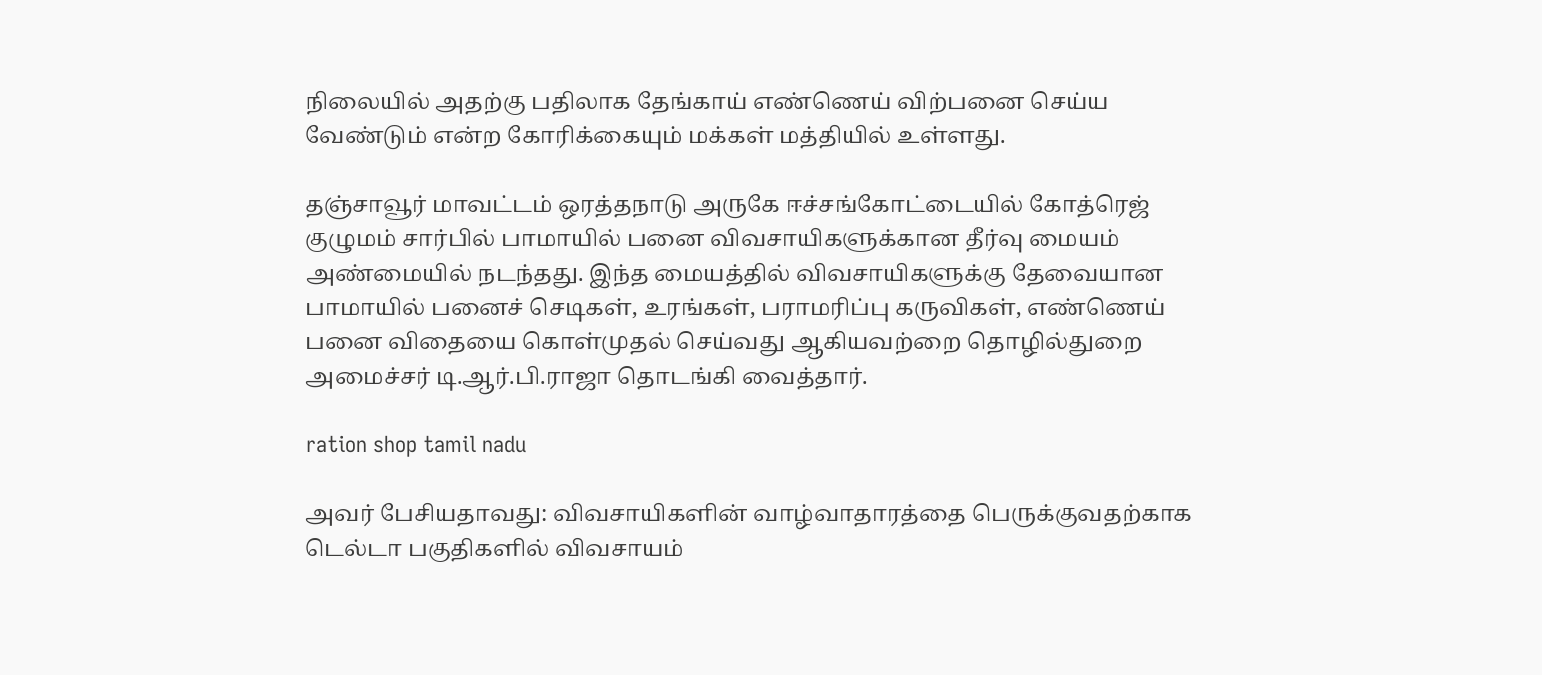நிலையில் அதற்கு பதிலாக தேங்காய் எண்ணெய் விற்பனை செய்ய வேண்டும் என்ற கோரிக்கையும் மக்கள் மத்தியில் உள்ளது.

தஞ்சாவூர் மாவட்டம் ஒரத்தநாடு அருகே ஈச்சங்கோட்டையில் கோத்ரெஜ் குழுமம் சார்பில் பாமாயில் பனை விவசாயிகளுக்கான தீர்வு மையம் அண்மையில் நடந்தது. இந்த மையத்தில் விவசாயிகளுக்கு தேவையான பாமாயில் பனைச் செடிகள், உரங்கள், பராமரிப்பு கருவிகள், எண்ணெய் பனை விதையை கொள்முதல் செய்வது ஆகியவற்றை தொழில்துறை அமைச்சர் டி.ஆர்.பி.ராஜா தொடங்கி வைத்தார்.

ration shop tamil nadu

அவர் பேசியதாவது: விவசாயிகளின் வாழ்வாதாரத்தை பெருக்குவதற்காக டெல்டா பகுதிகளில் விவசாயம்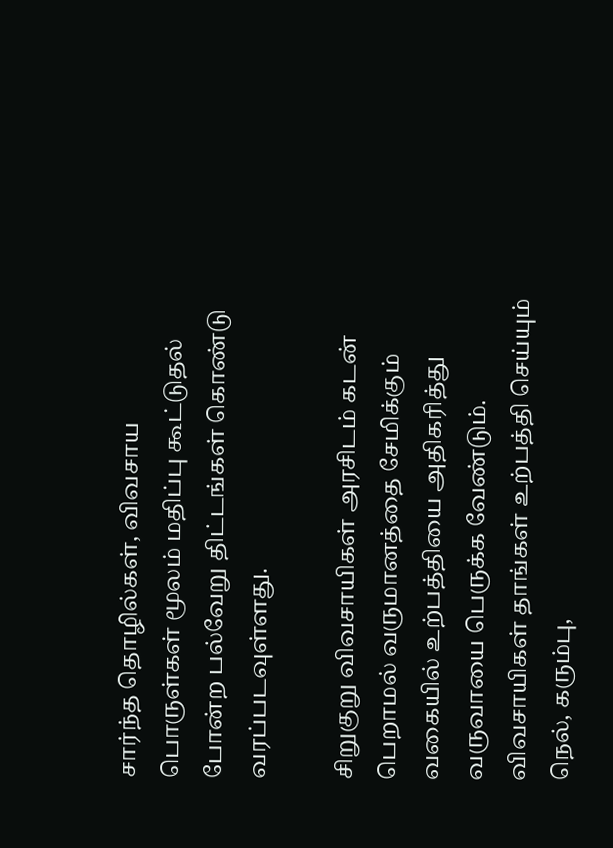சார்ந்த தொழில்கள், விவசாய பொருள்கள் மூலம் மதிப்பு கூட்டுதல் போன்ற பல்வேறு திட்டங்கள் கொண்டு வரப்படவுள்ளது.

சிறுகுறு விவசாயிகள் அரசிடம் கடன் பெறாமல் வருமானத்தை சேமிக்கும் வகையில் உற்பத்தியை அதிகரித்து வருவாயை பெருக்க வேண்டும். விவசாயிகள் தாங்கள் உற்பத்தி செய்யும் நெல், கரும்பு,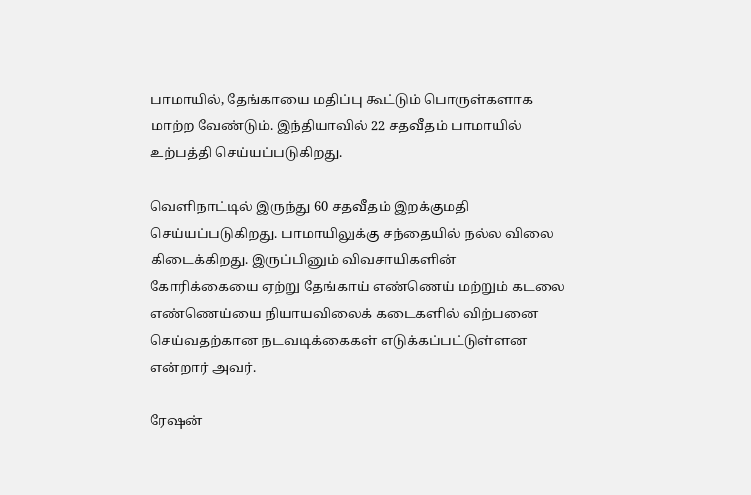பாமாயில், தேங்காயை மதிப்பு கூட்டும் பொருள்களாக மாற்ற வேண்டும். இந்தியாவில் 22 சதவீதம் பாமாயில் உற்பத்தி செய்யப்படுகிறது.

வெளிநாட்டில் இருந்து 60 சதவீதம் இறக்குமதி செய்யப்படுகிறது. பாமாயிலுக்கு சந்தையில் நல்ல விலை கிடைக்கிறது. இருப்பினும் விவசாயிகளின் கோரிக்கையை ஏற்று தேங்காய் எண்ணெய் மற்றும் கடலை எண்ணெய்யை நியாயவிலைக் கடைகளில் விற்பனை செய்வதற்கான நடவடிக்கைகள் எடுக்கப்பட்டுள்ளன என்றார் அவர்.

ரேஷன்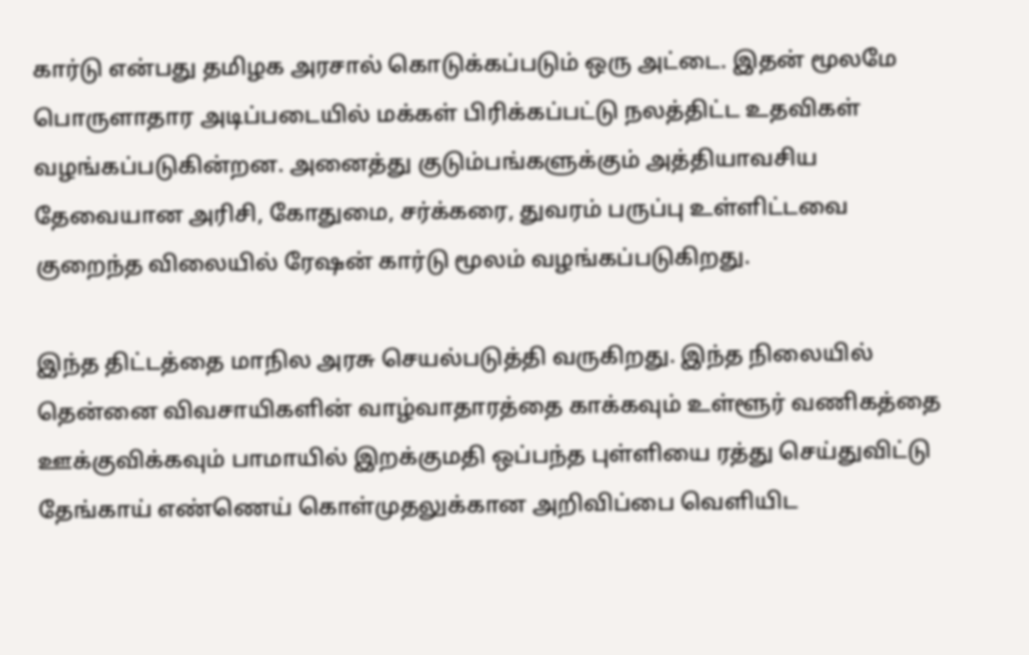கார்டு என்பது தமிழக அரசால் கொடுக்கப்படும் ஒரு அட்டை. இதன் மூலமே பொருளாதார அடிப்படையில் மக்கள் பிரிக்கப்பட்டு நலத்திட்ட உதவிகள் வழங்கப்படுகின்றன. அனைத்து குடும்பங்களுக்கும் அத்தியாவசிய தேவையான அரிசி, கோதுமை, சர்க்கரை, துவரம் பருப்பு உள்ளிட்டவை குறைந்த விலையில் ரேஷன் கார்டு மூலம் வழங்கப்படுகிறது.

இந்த திட்டத்தை மாநில அரசு செயல்படுத்தி வருகிறது. இந்த நிலையில் தென்னை விவசாயிகளின் வாழ்வாதாரத்தை காக்கவும் உள்ளூர் வணிகத்தை ஊக்குவிக்கவும் பாமாயில் இறக்குமதி ஒப்பந்த புள்ளியை ரத்து செய்துவிட்டு தேங்காய் எண்ணெய் கொள்முதலுக்கான அறிவிப்பை வெளியிட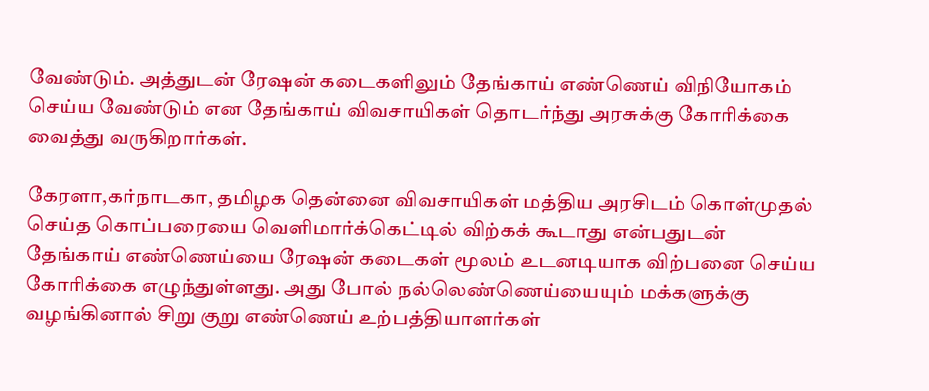வேண்டும். அத்துடன் ரேஷன் கடைகளிலும் தேங்காய் எண்ணெய் விநியோகம் செய்ய வேண்டும் என தேங்காய் விவசாயிகள் தொடர்ந்து அரசுக்கு கோரிக்கை வைத்து வருகிறார்கள்.

கேரளா,கர்நாடகா, தமிழக தென்னை விவசாயிகள் மத்திய அரசிடம் கொள்முதல் செய்த கொப்பரையை வெளிமார்க்கெட்டில் விற்கக் கூடாது என்பதுடன் தேங்காய் எண்ணெய்யை ரேஷன் கடைகள் மூலம் உடனடியாக விற்பனை செய்ய கோரிக்கை எழுந்துள்ளது. அது போல் நல்லெண்ணெய்யையும் மக்களுக்கு வழங்கினால் சிறு குறு எண்ணெய் உற்பத்தியாளர்கள்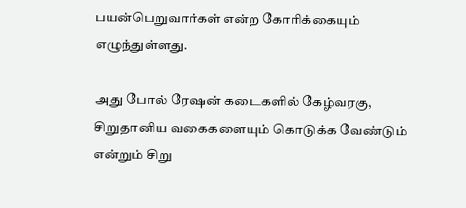பயன்பெறுவார்கள் என்ற கோரிக்கையும் எழுந்துள்ளது.

அது போல் ரேஷன் கடைகளில் கேழ்வரகு, சிறுதானிய வகைகளையும் கொடுக்க வேண்டும் என்றும் சிறு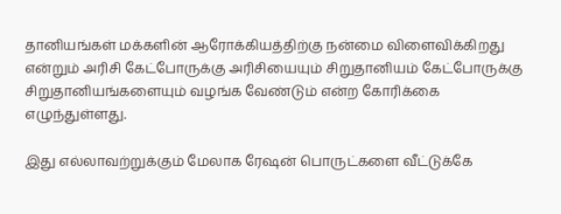தானியங்கள் மக்களின் ஆரோக்கியத்திற்கு நன்மை விளைவிக்கிறது என்றும் அரிசி கேட்போருக்கு அரிசியையும் சிறுதானியம் கேட்போருக்கு சிறுதானியங்களையும் வழங்க வேண்டும் என்ற கோரிக்கை எழுந்துள்ளது.

இது எல்லாவற்றுக்கும் மேலாக ரேஷன் பொருட்களை வீட்டுக்கே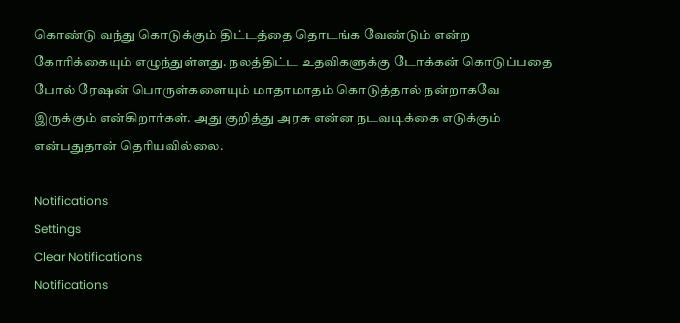கொண்டு வந்து கொடுக்கும் திட்டத்தை தொடங்க வேண்டும் என்ற கோரிக்கையும் எழுந்துள்ளது. நலத்திட்ட உதவிகளுக்கு டோக்கன் கொடுப்பதை போல் ரேஷன் பொருள்களையும் மாதாமாதம் கொடுத்தால் நன்றாகவே இருக்கும் என்கிறார்கள். அது குறித்து அரசு என்ன நடவடிக்கை எடுக்கும் என்பதுதான் தெரியவில்லை.

Notifications
Settings
Clear Notifications
Notifications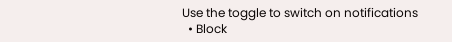Use the toggle to switch on notifications
  • Block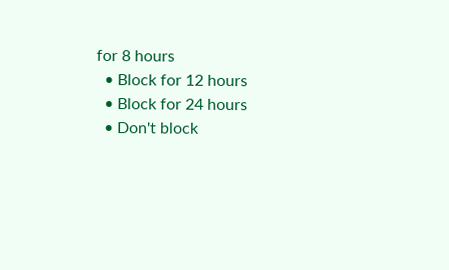for 8 hours
  • Block for 12 hours
  • Block for 24 hours
  • Don't block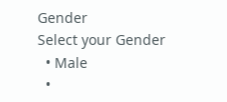Gender
Select your Gender
  • Male
  •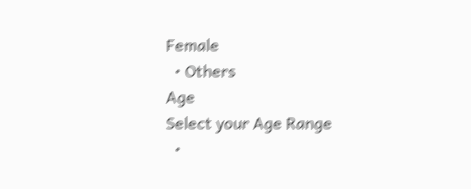Female
  • Others
Age
Select your Age Range
  •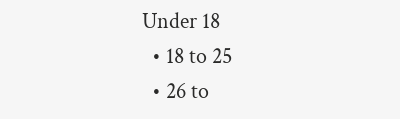Under 18
  • 18 to 25
  • 26 to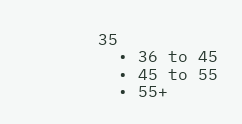35
  • 36 to 45
  • 45 to 55
  • 55+